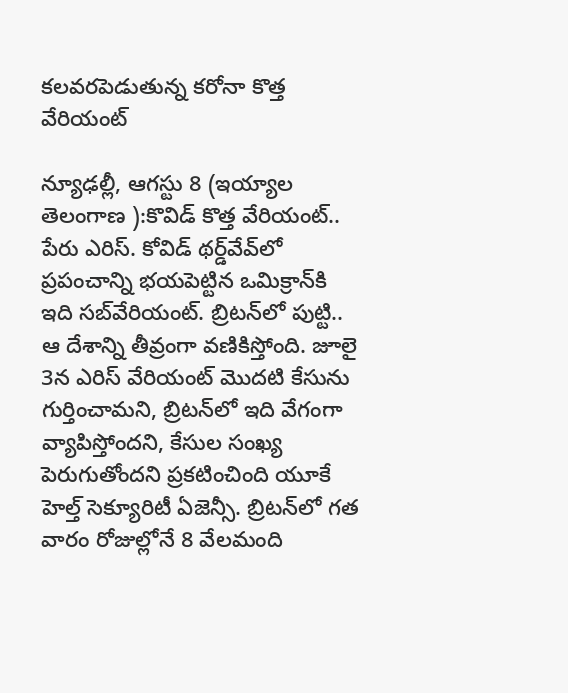కలవరపెడుతున్న కరోనా కొత్త వేరియంట్‌

న్యూఢల్లీ, ఆగస్టు 8 (ఇయ్యాల తెలంగాణ ):కొవిడ్‌ కొత్త వేరియంట్‌.. పేరు ఎరిస్‌. కోవిడ్‌ థర్డ్‌వేవ్‌లో ప్రపంచాన్ని భయపెట్టిన ఒమిక్రాన్‌కి ఇది సబ్‌వేరియంట్‌. బ్రిటన్‌లో పుట్టి.. ఆ దేశాన్ని తీవ్రంగా వణికిస్తోంది. జూలై 3న ఎరిస్‌ వేరియంట్‌ మొదటి కేసును గుర్తించామని, బ్రిటన్‌లో ఇది వేగంగా వ్యాపిస్తోందని, కేసుల సంఖ్య పెరుగుతోందని ప్రకటించింది యూకే హెల్త్‌ సెక్యూరిటీ ఏజెన్సీ. బ్రిటన్‌లో గత వారం రోజుల్లోనే 8 వేలమంది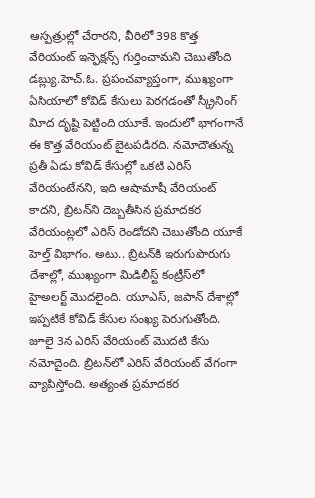ఆస్పత్రుల్లో చేరారని, వీరిలో 398 కొత్త వేరియంట్‌ ఇన్ఫెక్షన్స్‌ గుర్తించామని చెబుతోంది డబ్ల్యు.హెచ్‌.ఓ. ప్రపంచవ్యాప్తంగా, ముఖ్యంగా ఏసియాలో కోవిడ్‌ కేసులు పెరగడంతో స్క్రీనింగ్‌ విూద దృష్టి పెట్టింది యూకే. ఇందులో భాగంగానే ఈ కొత్త వేరియంట్‌ బైటపడిరది. నమోదౌతున్న ప్రతీ ఏడు కోవిడ్‌ కేసుల్లో ఒకటి ఎరిస్‌ వేరియంటేనని, ఇది ఆషామాషీ వేరియంట్‌ కాదని, బ్రిటన్‌ని దెబ్బతీసిన ప్రమాదకర వేరియంట్లలో ఎరిస్‌ రెండోదని చెబుతోంది యూకే హెల్త్‌ విభాగం. అటు.. బ్రిటన్‌కి ఇరుగుపొరుగు దేశాల్లో, ముఖ్యంగా మిడిలీస్ట్‌ కంట్రీస్‌లో హైఅలర్ట్‌ మొదలైంది. యూఎస్‌, జపాన్‌ దేశాల్లో ఇప్పటికే కోవిడ్‌ కేసుల సంఖ్య పెరుగుతోంది. జూలై 3న ఎరిస్‌ వేరియంట్‌ మొదటి కేసు నమోదైంది. బ్రిటన్‌లో ఎరిస్‌ వేరియంట్‌ వేగంగా వ్యాపిస్తోంది. అత్యంత ప్రమాదకర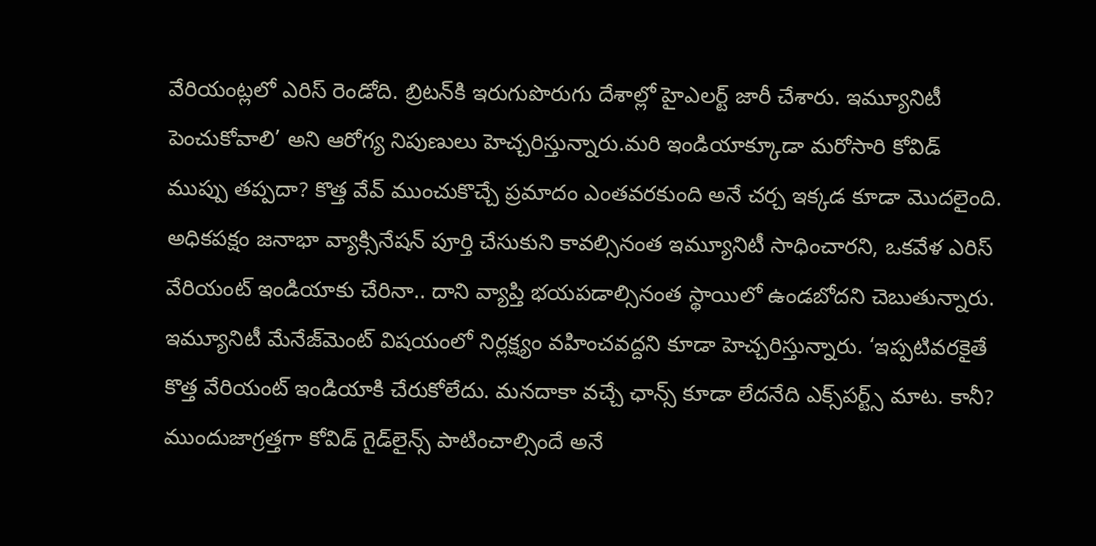వేరియంట్లలో ఎరిస్‌ రెండోది. బ్రిటన్‌కి ఇరుగుపొరుగు దేశాల్లో హైఎలర్ట్‌ జారీ చేశారు. ఇమ్యూనిటీ పెంచుకోవాలి’ అని ఆరోగ్య నిపుణులు హెచ్చరిస్తున్నారు.మరి ఇండియాక్కూడా మరోసారి కోవిడ్‌ ముప్పు తప్పదా? కొత్త వేవ్‌ ముంచుకొచ్చే ప్రమాదం ఎంతవరకుంది అనే చర్చ ఇక్కడ కూడా మొదలైంది. అధికపక్షం జనాభా వ్యాక్సినేషన్‌ పూర్తి చేసుకుని కావల్సినంత ఇమ్యూనిటీ సాధించారని, ఒకవేళ ఎరిస్‌ వేరియంట్‌ ఇండియాకు చేరినా.. దాని వ్యాప్తి భయపడాల్సినంత స్థాయిలో ఉండబోదని చెబుతున్నారు. ఇమ్యూనిటీ మేనేజ్‌మెంట్‌ విషయంలో నిర్లక్ష్యం వహించవద్దని కూడా హెచ్చరిస్తున్నారు. ‘ఇప్పటివరకైతే కొత్త వేరియంట్‌ ఇండియాకి చేరుకోలేదు. మనదాకా వచ్చే ఛాన్స్‌ కూడా లేదనేది ఎక్స్‌పర్ట్స్‌ మాట. కానీ? ముందుజాగ్రత్తగా కోవిడ్‌ గైడ్‌లైన్స్‌ పాటించాల్సిందే అనే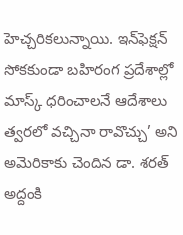హెచ్చరికలున్నాయి. ఇన్‌ఫెక్షన్‌ సోకకుండా బహిరంగ ప్రదేశాల్లో మాస్క్‌ ధరించాలనే ఆదేశాలు త్వరలో వచ్చినా రావొచ్చు’ అని అమెరికాకు చెందిన డా. శరత్‌ అద్దంకి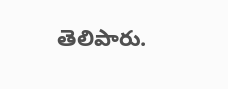తెలిపారు.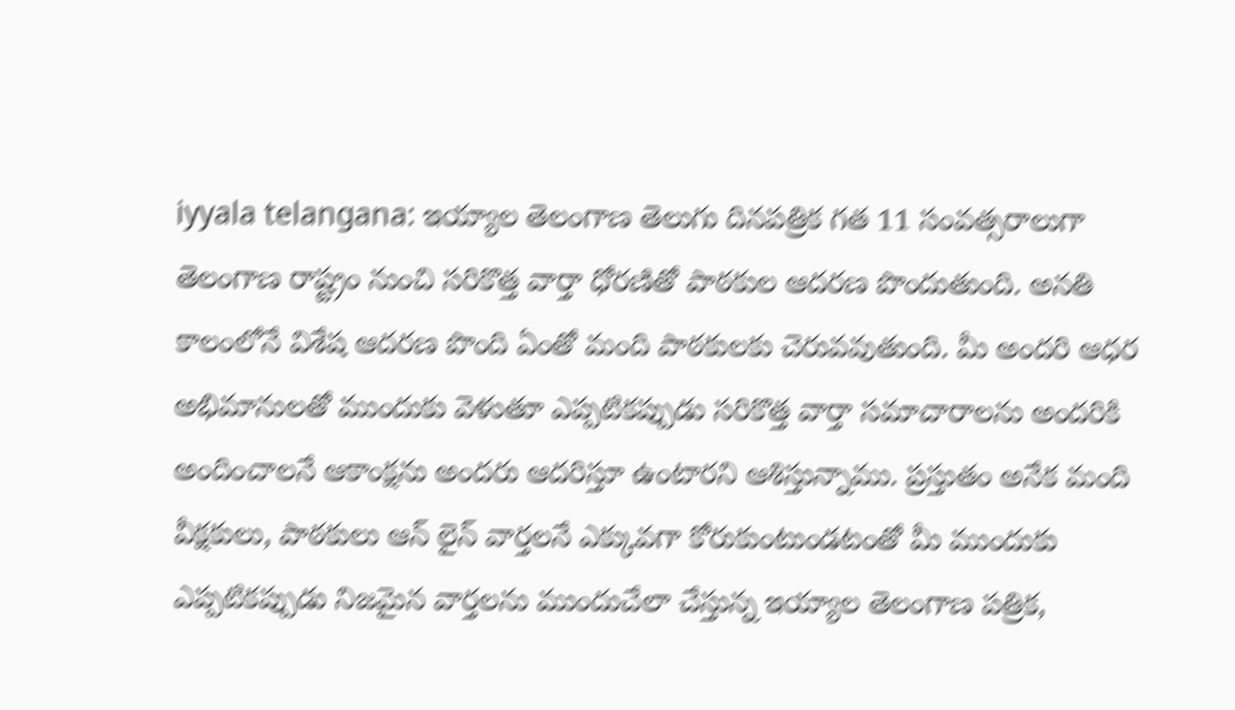iyyala telangana: ఇయ్యాల తెలంగాణ తెలుగు దినపత్రిక గత 11 సంవత్సరాలుగా తెలంగాణ రాష్ట్రం నుంచి సరికొత్త వార్తా ధోరణితో పాఠకుల ఆదరణ పొందుతుంది. అనతి కాలంలోనే విశేష ఆదరణ పొంది ఏంతో మంది పాఠకులకు చెరువవుతుంది. మీ అందరి ఆధర అభిమానులతో ముందుకు వెళుతూ ఎప్పటికప్పుడు సరికొత్త వార్తా సమాచారాలను అందరికి అందించాలనే ఆకాంక్షను అందరు ఆదరిస్తూ ఉంటారని ఆశిస్తున్నాము. ప్రస్తుతం అనేక మంది వీక్షకులు, పాఠకులు ఆన్ లైన్ వార్తలనే ఎక్కువగా కోరుకుంటుండటంతో మీ ముందుకు ఎప్పటికప్పుడు నిజమైన వార్తలను ముందుచేలా చేస్తున్న ఇయ్యాల తెలంగాణ పత్రిక,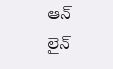ఆన్ లైన్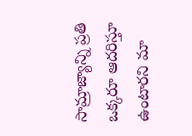సామ్రాజ్యాన్ని ప్రతి ఒక్కరూ ఆదరిస్తూ ఉంటారని మా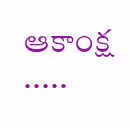ఆకాంక్ష .....